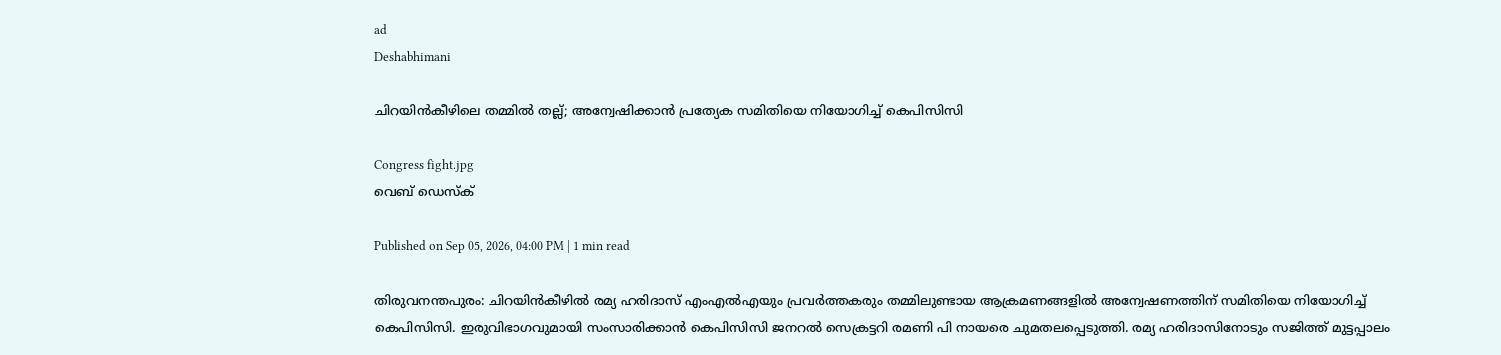ad
Deshabhimani

ചിറയിൻകീഴിലെ തമ്മിൽ തല്ല്; അന്വേഷിക്കാൻ പ്രത്യേക സമിതിയെ നിയോഗിച്ച് കെപിസിസി

Congress fight.jpg
വെബ് ഡെസ്ക്

Published on Sep 05, 2026, 04:00 PM | 1 min read

തിരുവനന്തപുരം: ചിറയിൻകീഴിൽ രമ്യ ഹരിദാസ് എംഎൽഎയും പ്രവർത്തകരും തമ്മിലുണ്ടായ ആക്രമണങ്ങളിൽ അന്വേഷണത്തിന് സമിതിയെ നിയോഗിച്ച് കെപിസിസി. ഇരുവിഭാഗവുമായി സംസാരിക്കാന്‍ കെപിസിസി ജനറല്‍ സെക്രട്ടറി രമണി പി നായരെ ചുമതലപ്പെടുത്തി. രമ്യ ഹരിദാസിനോടും സജിത്ത് മുട്ടപ്പാലം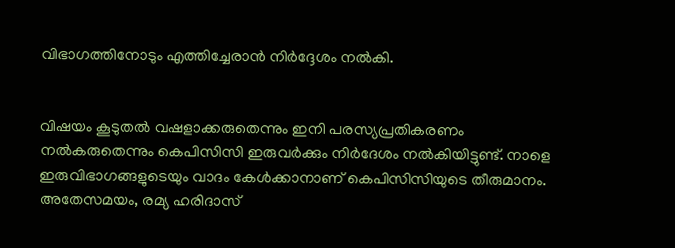വിഭാഗത്തിനോടും എത്തിച്ചേരാന്‍ നിര്‍ദ്ദേശം നല്‍കി.


വിഷയം കൂടുതൽ വഷളാക്കരുതെന്നും ഇനി പരസ്യപ്രതികരണം നൽകരുതെന്നും കെപിസിസി ഇരുവർക്കും നിർദേശം നൽകിയിട്ടുണ്ട്. നാളെ ഇരുവിഭാഗങ്ങളുടെയും വാദം കേൾക്കാനാണ് കെപിസിസിയുടെ തീരുമാനം. അതേസമയം, രമ്യ ഹരിദാസ്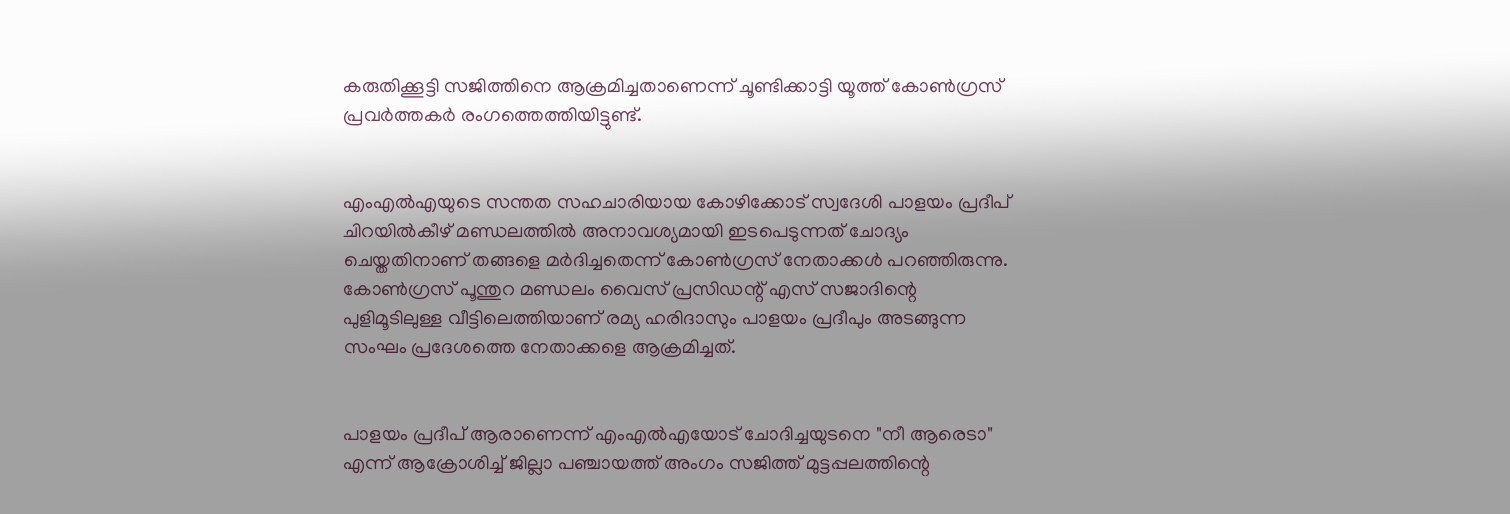കരുതിക്കൂട്ടി സജിത്തിനെ ആക്രമിച്ചതാണെന്ന് ചൂണ്ടിക്കാട്ടി യൂത്ത് കോൺഗ്രസ് പ്രവർത്തകർ രംഗത്തെത്തിയിട്ടുണ്ട്.


എംഎൽഎയുടെ സന്തത സഹചാരിയായ കോഴിക്കോട് സ്വദേശി പാളയം പ്രദീപ് ചിറയിൽകീഴ് മണ്ഡലത്തിൽ അനാവശ്യമായി ഇടപെടുന്നത് ചോദ്യം ചെയ്തതിനാണ് തങ്ങളെ മർദിച്ചതെന്ന് കോൺഗ്രസ് നേതാക്കൾ പറഞ്ഞിരുന്നു. കോൺഗ്രസ് പൂന്തുറ മണ്ഡലം വൈസ് പ്രസിഡന്റ് എസ് സജാദിന്റെ പുളിമൂടിലുള്ള വീട്ടിലെത്തിയാണ് രമ്യ ഹരിദാസും പാളയം പ്രദീപും അടങ്ങുന്ന സംഘം പ്രദേശത്തെ നേതാക്കളെ ആക്രമിച്ചത്.


പാളയം പ്രദീപ് ആരാണെന്ന് എംഎൽഎയോട് ചോദിച്ചയുടനെ "നീ ആരെടാ" എന്ന് ആക്രോശിച്ച് ജില്ലാ പഞ്ചായത്ത് അംഗം സജിത്ത് മുട്ടപ്പലത്തിന്റെ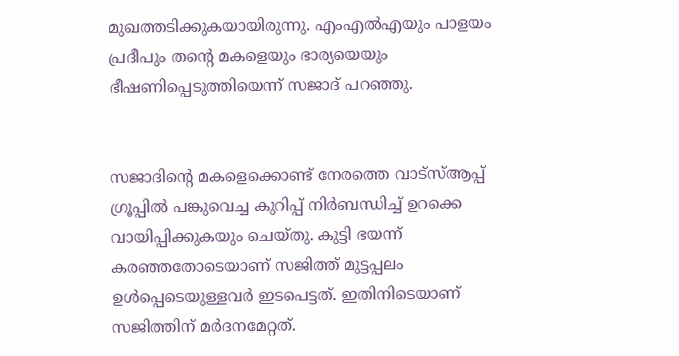മുഖത്തടിക്കുകയായിരുന്നു. എംഎൽഎയും പാളയം പ്രദീപും തന്റെ മകളെയും ഭാര്യയെയും ഭീഷണിപ്പെടുത്തിയെന്ന് സജാദ് പറഞ്ഞു.


സജാദിന്റെ മകളെക്കൊണ്ട് നേരത്തെ വാട്സ്ആപ്പ് ഗ്രൂപ്പിൽ പങ്കുവെച്ച കുറിപ്പ് നിർബന്ധിച്ച് ഉറക്കെ വായിപ്പിക്കുകയും ചെയ്തു. കുട്ടി ഭയന്ന് കരഞ്ഞതോടെയാണ് സജിത്ത് മുട്ടപ്പലം ഉൾപ്പെടെയുള്ളവർ ഇടപെട്ടത്. ഇതിനിടെയാണ് സജിത്തിന് മർദനമേറ്റത്.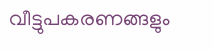വീട്ടുപകരണങ്ങളും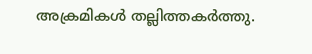അക്രമികൾ തല്ലിത്തകർത്തു.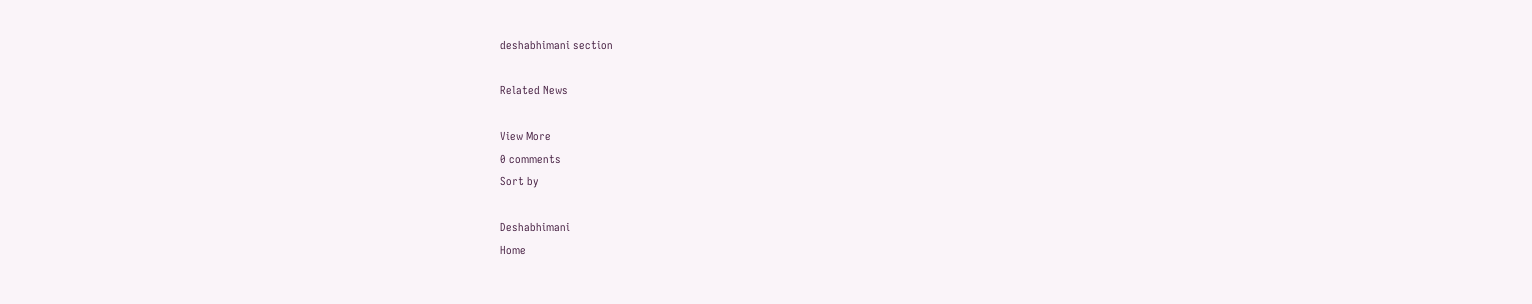deshabhimani section

Related News

View More
0 comments
Sort by

Deshabhimani
Home